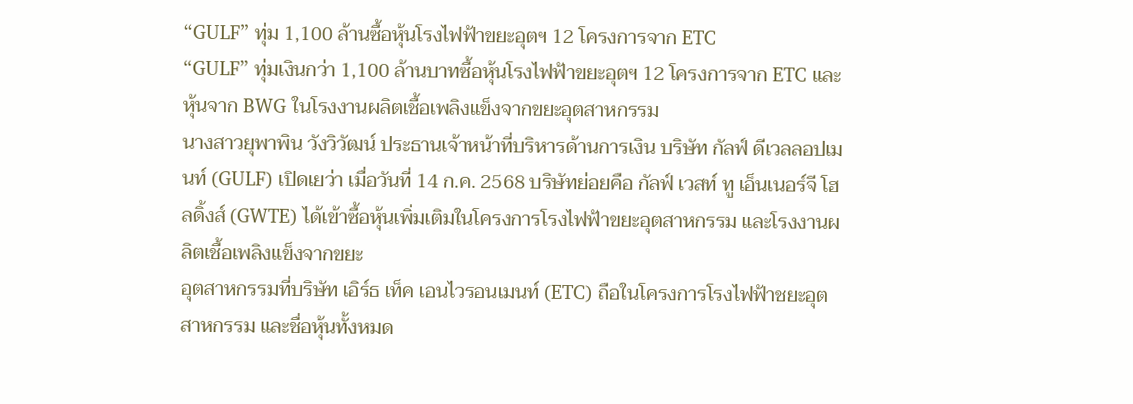“GULF” ทุ่ม 1,100 ล้านซื้อหุ้นโรงไฟฟ้าขยะอุตฯ 12 โครงการจาก ETC
“GULF” ทุ่มเงินกว่า 1,100 ล้านบาทซื้อหุ้นโรงไฟฟ้าขยะอุตฯ 12 โครงการจาก ETC และหุ้นจาก BWG ในโรงงานผลิตเชื้อเพลิงแข็งจากขยะอุตสาหกรรม
นางสาวยุพาพิน วังวิวัฒน์ ประธานเจ้าหน้าที่บริหารด้านการเงิน บริษัท กัลฟ์ ดีเวลลอปเมนท์ (GULF) เปิดเยว่า เมื่อวันที่ 14 ก.ค. 2568 บริษัทย่อยคือ กัลฟ์ เวสท์ ทู เอ็นเนอร์จี โฮลดิ้งส์ (GWTE) ได้เข้าซื้อหุ้นเพิ่มเติมในโครงการโรงไฟฟ้าขยะอุตสาหกรรม และโรงงานผลิตเชื้อเพลิงแข็งจากขยะ
อุตสาหกรรมที่บริษัท เอิร์ธ เท็ค เอนไวรอนเมนท์ (ETC) ถือในโครงการโรงไฟฟ้าชยะอุตสาหกรรม และชื่อหุ้นทั้งหมด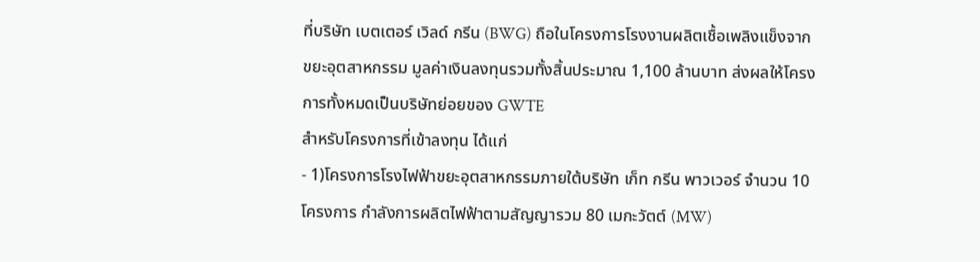ที่บริษัท เบตเตอร์ เวิลด์ กรีน (BWG) ถือในโครงการโรงงานผลิตเชื้อเพลิงแข็งจากขยะอุตสาหกรรม มูลค่าเงินลงทุนรวมทั้งสิ้นประมาณ 1,100 ล้านบาท ส่งผลให้โครงการทั้งหมดเป็นบริษัทย่อยของ GWTE
สำหรับโครงการที่เข้าลงทุน ได้แก่
- 1)โครงการโรงไฟฟ้าขยะอุตสาหกรรมภายใต้บริษัท เก็ท กรีน พาวเวอร์ จำนวน 10 โครงการ กำลังการผลิตไฟฟ้าตามสัญญารวม 80 เมกะวัตต์ (MW)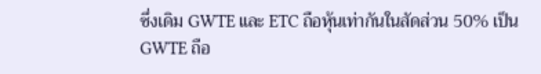ซึ่งเดิม GWTE และ ETC ถือหุ้นเท่ากันในสัดส่วน 50% เป็น GWTE ถือ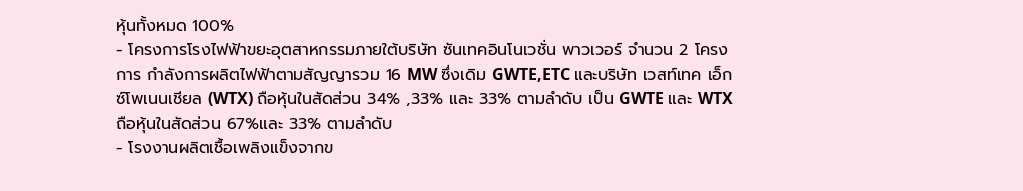หุ้นทั้งหมด 100%
- โครงการโรงไฟฟ้าขยะอุตสาหกรรมภายใต้บริษัท ซันเทคอินโนเวชั่น พาวเวอร์ จำนวน 2 โครงการ กำลังการผลิตไฟฟ้าตามสัญญารวม 16 MW ซึ่งเดิม GWTE,ETC และบริษัท เวสท์เทค เอ็กซ์โพเนนเชียล (WTX) ถือหุ้นในสัดส่วน 34% ,33% และ 33% ตามลำดับ เป็น GWTE และ WTX ถือหุ้นในสัดส่วน 67%และ 33% ตามลำดับ
- โรงงานผลิตเชื้อเพลิงแข็งจากข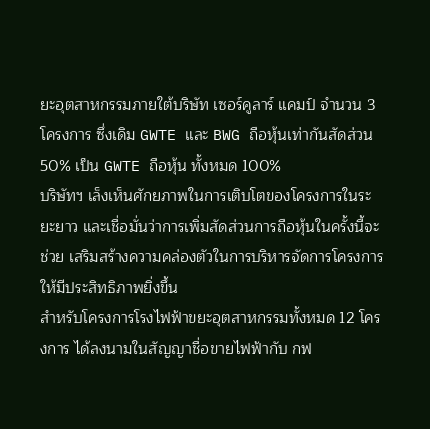ยะอุตสาหกรรมภายใต้บริษัท เซอร์คูลาร์ แคมป์ จำนวน 3 โครงการ ซึ่งเดิม GWTE และ BWG ถือหุ้นเท่ากันสัดส่วน 50% เป็น GWTE ถือหุ้น ทั้งหมด 100%
บริษัทฯ เล็งเห็นศักยภาพในการเติบโตของโครงการในระยะยาว และเชื่อมั่นว่าการเพิ่มสัดส่วนการถือหุ้นในครั้งนี้จะช่วย เสริมสร้างความคล่องตัวในการบริหารจัดการโครงการให้มีประสิทธิภาพยิ่งขึ้น
สำหรับโครงการโรงไฟฟ้าขยะอุตสาหกรรมทั้งหมด 12 โครงการ ได้ลงนามในสัญญาชื่อขายไฟฟ้ากับ กฟ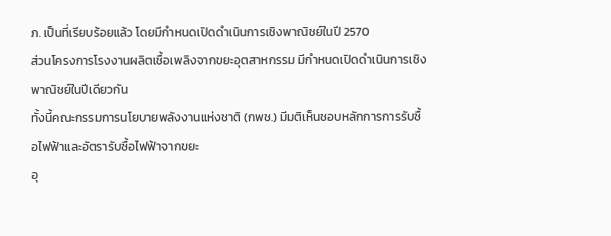ภ. เป็นที่เรียบร้อยแล้ว โดยมีกำหนดเปิดดำเนินการเชิงพาณิชย์ในปี 2570
ส่วนโครงการโรงงานผลิตเชื้อเพลิงจากขยะอุตสาหกรรม มีกำหนดเปิดดำเนินการเชิงพาณิชย์ในปีเดียวกัน
ทั้งนี้คณะกรรมการนโยบายพลังงานแห่งชาติ (กพช.) มีมติเห็นชอบหลักการการรับซื้อไฟฟ้าและอัตรารับซื้อไฟฟ้าจากขยะ
อุ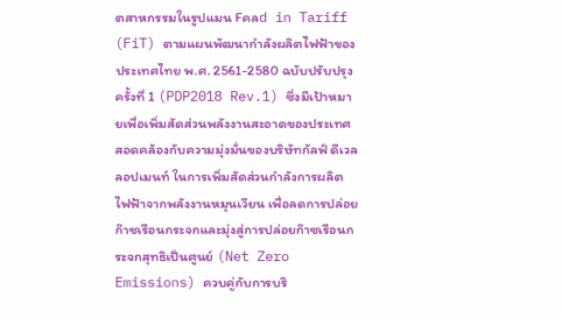ตสาหกรรมในรูปแมน Fคลd in Tariff (FiT) ตามแผนพัฒนากำลังผลิตไฟฟ้าของประเทศไทย พ.ศ. 2561-2580 ฉบับปรับปรุงครั้งที่ 1 (PDP2018 Rev.1) ซึ่งมีเป้าหมายเพื่อเพิ่มสัดส่วนพลังงานสะอาดของประเทศ
สอดคล้องกับความมุ่งมั่นของบริษัทกัลฟ์ ดีเวลลอปเมนท์ ในการเพิ่มสัดส่วนกำลังการผลิตไฟฟ้าจากพลังงานหมุนเวียน เพื่อลดการปล่อยก๊าชเรือนกระจกและมุ่งสู่การปล่อยก๊าซเรือนกระจกสุทธิเป็นศูนย์ (Net Zero Emissions) ควบคู่กับการบริ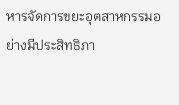หารจัดการขยะอุตสาหกรรมอย่างมีประสิทธิภา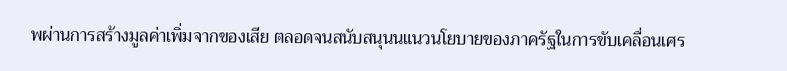พผ่านการสร้างมูลค่าเพิ่มจากของเสีย ตลอดจนสนับสนุนนแนวนโยบายของภาครัฐในการขับเคลื่อนเศร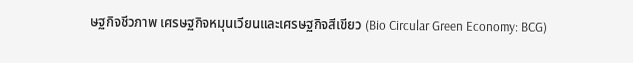ษฐกิจชีวภาพ เศรษฐกิจหมุนเวียนและเศรษฐกิจสีเขียว (Bio Circular Green Economy: BCG)